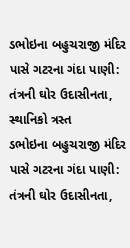ડભોઇના બહુચરાજી મંદિર પાસે ગટરના ગંદા પાણી: તંત્રની ઘોર ઉદાસીનતા, સ્થાનિકો ત્રસ્ત
ડભોઇના બહુચરાજી મંદિર પાસે ગટરના ગંદા પાણી: તંત્રની ઘોર ઉદાસીનતા,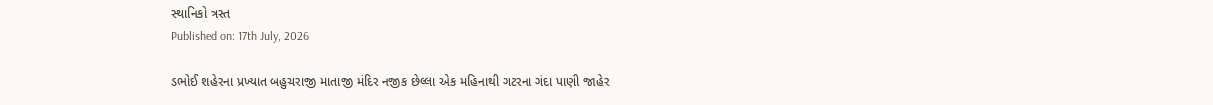સ્થાનિકો ત્રસ્ત
Published on: 17th July, 2026

ડભોઈ શહેરના પ્રખ્યાત બહુચરાજી માતાજી મંદિર નજીક છેલ્લા એક મહિનાથી ગટરના ગંદા પાણી જાહેર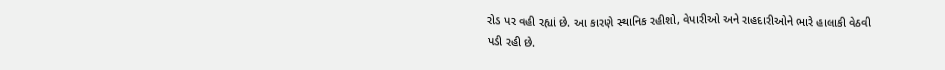રોડ પર વહી રહ્યાં છે. આ કારણે સ્થાનિક રહીશો, વેપારીઓ અને રાહદારીઓને ભારે હાલાકી વેઠવી પડી રહી છે.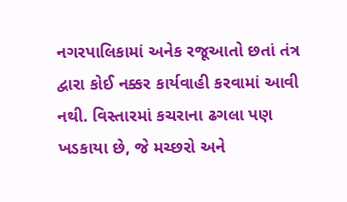નગરપાલિકામાં અનેક રજૂઆતો છતાં તંત્ર દ્વારા કોઈ નક્કર કાર્યવાહી કરવામાં આવી નથી. વિસ્તારમાં કચરાના ઢગલા પણ ખડકાયા છે, જે મચ્છરો અને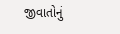જીવાતોનું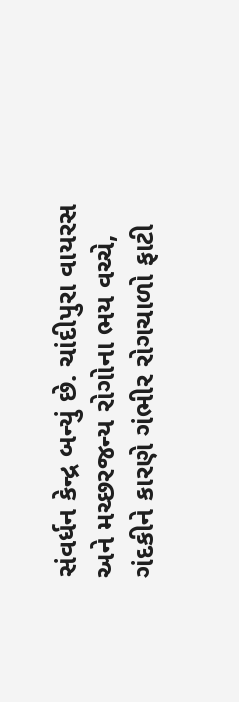સંવર્ધન કેન્દ્ર બન્યું છે. ચાંદીપુરા વાયરસ અને મચ્છરજન્ય રોગોના ભય વચ્ચે, ગંદકીને કારણે ગંભીર રોગચાળો ફાટી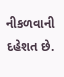નીકળવાની દહેશત છે.